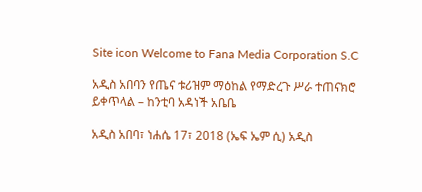Site icon Welcome to Fana Media Corporation S.C

አዲስ አበባን የጤና ቱሪዝም ማዕከል የማድረጉ ሥራ ተጠናክሮ ይቀጥላል – ከንቲባ አዳነች አቤቤ

አዲስ አበባ፣ ነሐሴ 17፣ 2018 (ኤፍ ኤም ሲ) አዲስ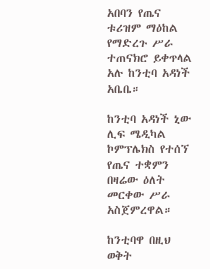አበባን የጤና ቱሪዝም ማዕከል የማድረጉ ሥራ ተጠናክሮ ይቀጥላል አሉ ከንቲባ አዳነች አቤቤ።

ከንቲባ አዳነች ኒው ሊፍ ሜዲካል ኮምፕሌክስ የተሰኘ የጤና ተቋምን በዛሬው ዕለት መርቀው ሥራ አስጀምረዋል።

ከንቲባዋ በዚህ ወቅት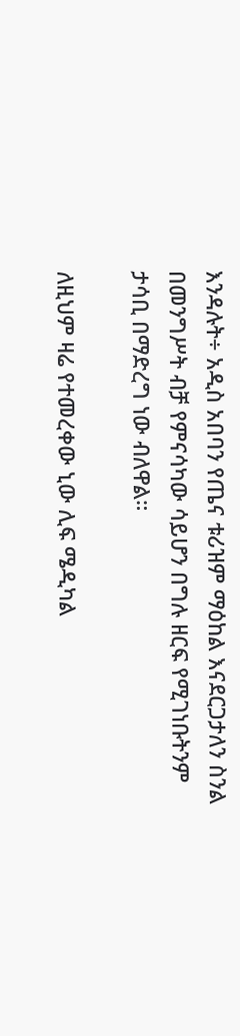እንዳሉት÷ አዲስ አበባን የጤና ቱሪዝም ማዕከል እናደርጋታለን ስንል በመንግሥት ብቻ የምናሳካው ሳይሆን በግሉ ዘርፍ የሚገነቡትንም ታሳቢ በማድረግ ነው ብለዋል።

ለዚህም ዛሬ የተመረቀው ኒው ሊፍ ሜዲካል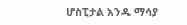ሆስፒታል አንዱ ማሳያ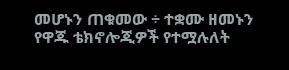መሆኑን ጠቁመው ÷ ተቋሙ ዘመኑን የዋጁ ቴክኖሎጂዎች የተሟሉለት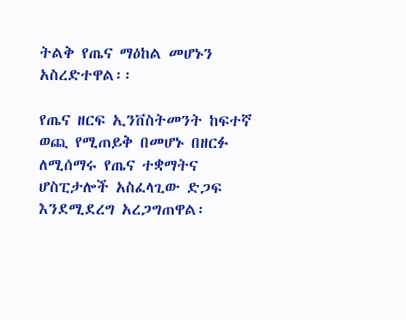ትልቅ የጤና ማዕከል መሆኑን አስረድተዋል፡፡

የጤና ዘርፍ ኢንቨስትመንት ከፍተኛ ወጪ የሚጠይቅ በመሆኑ በዘርፉ ለሚሰማሩ የጤና ተቋማትና ሆስፒታሎች አስፈላጊው ድጋፍ እንደሚደረግ አረጋግጠዋል፡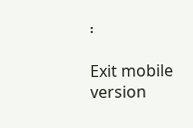፡

Exit mobile version